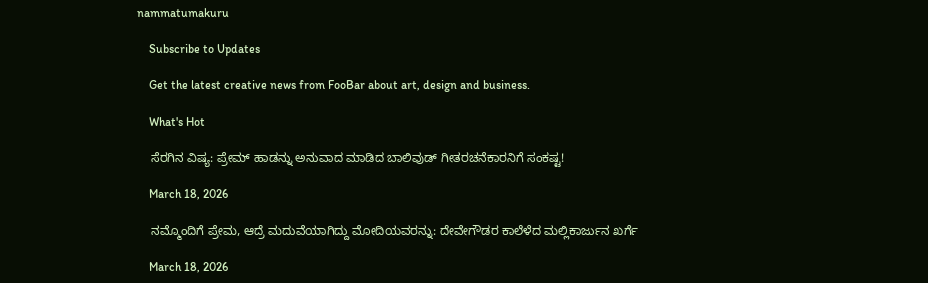nammatumakuru

    Subscribe to Updates

    Get the latest creative news from FooBar about art, design and business.

    What's Hot

    ಸೆರಗಿನ ವಿಷ್ಯ: ಪ್ರೇಮ್ ಹಾಡನ್ನು ಅನುವಾದ ಮಾಡಿದ ಬಾಲಿವುಡ್ ಗೀತರಚನೆಕಾರನಿಗೆ ಸಂಕಷ್ಟ!

    March 18, 2026

    ನಮ್ಮೊಂದಿಗೆ ಪ್ರೇಮ, ಆದ್ರೆ ಮದುವೆಯಾಗಿದ್ದು ಮೋದಿಯವರನ್ನು: ದೇವೇಗೌಡರ ಕಾಲೆಳೆದ ಮಲ್ಲಿಕಾರ್ಜುನ ಖರ್ಗೆ

    March 18, 2026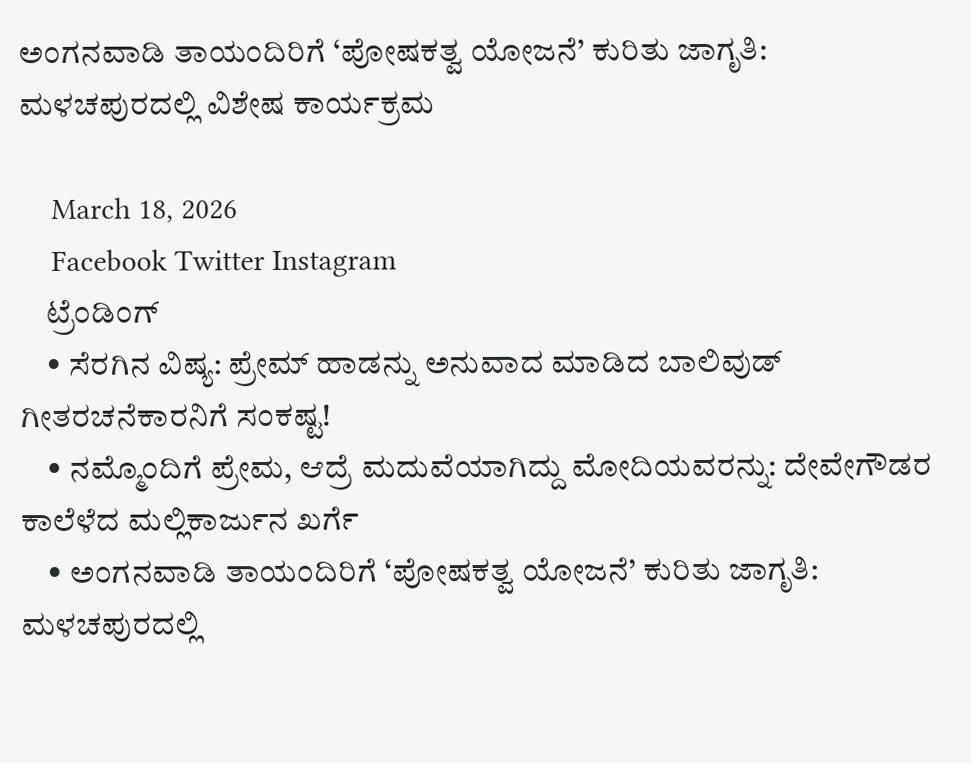ಅಂಗನವಾಡಿ ತಾಯಂದಿರಿಗೆ ‘ಪೋಷಕತ್ವ ಯೋಜನೆ’ ಕುರಿತು ಜಾಗೃತಿ: ಮಳಚಪುರದಲ್ಲಿ ವಿಶೇಷ ಕಾರ್ಯಕ್ರಮ

    March 18, 2026
    Facebook Twitter Instagram
    ಟ್ರೆಂಡಿಂಗ್
    • ಸೆರಗಿನ ವಿಷ್ಯ: ಪ್ರೇಮ್ ಹಾಡನ್ನು ಅನುವಾದ ಮಾಡಿದ ಬಾಲಿವುಡ್ ಗೀತರಚನೆಕಾರನಿಗೆ ಸಂಕಷ್ಟ!
    • ನಮ್ಮೊಂದಿಗೆ ಪ್ರೇಮ, ಆದ್ರೆ ಮದುವೆಯಾಗಿದ್ದು ಮೋದಿಯವರನ್ನು: ದೇವೇಗೌಡರ ಕಾಲೆಳೆದ ಮಲ್ಲಿಕಾರ್ಜುನ ಖರ್ಗೆ
    • ಅಂಗನವಾಡಿ ತಾಯಂದಿರಿಗೆ ‘ಪೋಷಕತ್ವ ಯೋಜನೆ’ ಕುರಿತು ಜಾಗೃತಿ: ಮಳಚಪುರದಲ್ಲಿ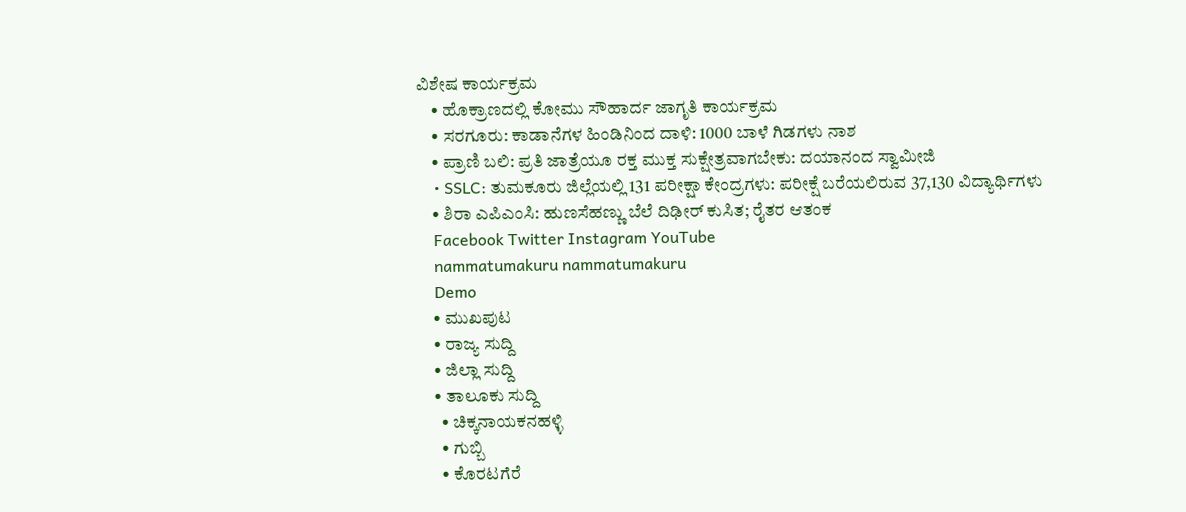ವಿಶೇಷ ಕಾರ್ಯಕ್ರಮ
    • ಹೊಕ್ರಾಣದಲ್ಲಿ ಕೋಮು ಸೌಹಾರ್ದ ಜಾಗೃತಿ ಕಾರ್ಯಕ್ರಮ
    • ಸರಗೂರು: ಕಾಡಾನೆಗಳ ಹಿಂಡಿನಿಂದ ದಾಳಿ: 1000 ಬಾಳೆ ಗಿಡಗಳು ನಾಶ
    • ಪ್ರಾಣಿ ಬಲಿ: ಪ್ರತಿ ಜಾತ್ರೆಯೂ ರಕ್ತ ಮುಕ್ತ ಸುಕ್ಷೇತ್ರವಾಗಬೇಕು: ದಯಾನಂದ ಸ್ವಾಮೀಜಿ
    • SSLC: ತುಮಕೂರು ಜಿಲ್ಲೆಯಲ್ಲಿ 131 ಪರೀಕ್ಷಾ ಕೇಂದ್ರಗಳು: ಪರೀಕ್ಷೆ ಬರೆಯಲಿರುವ 37,130 ವಿದ್ಯಾರ್ಥಿಗಳು
    • ಶಿರಾ ಎಪಿಎಂಸಿ: ಹುಣಸೆಹಣ್ಣು ಬೆಲೆ ದಿಢೀರ್ ಕುಸಿತ; ರೈತರ ಆತಂಕ
    Facebook Twitter Instagram YouTube
    nammatumakuru nammatumakuru
    Demo
    • ಮುಖಪುಟ
    • ರಾಜ್ಯ ಸುದ್ದಿ
    • ಜಿಲ್ಲಾ ಸುದ್ದಿ
    • ತಾಲೂಕು ಸುದ್ದಿ
      • ಚಿಕ್ಕನಾಯಕನಹಳ್ಳಿ
      • ಗುಬ್ಬಿ
      • ಕೊರಟಗೆರೆ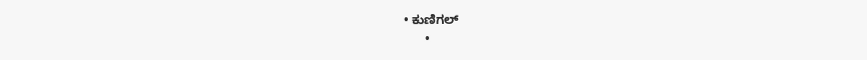• ಕುಣಿಗಲ್
      •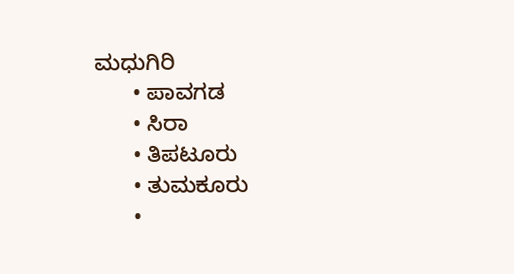ಮಧುಗಿರಿ
      • ಪಾವಗಡ
      • ಸಿರಾ
      • ತಿಪಟೂರು
      • ತುಮಕೂರು
      •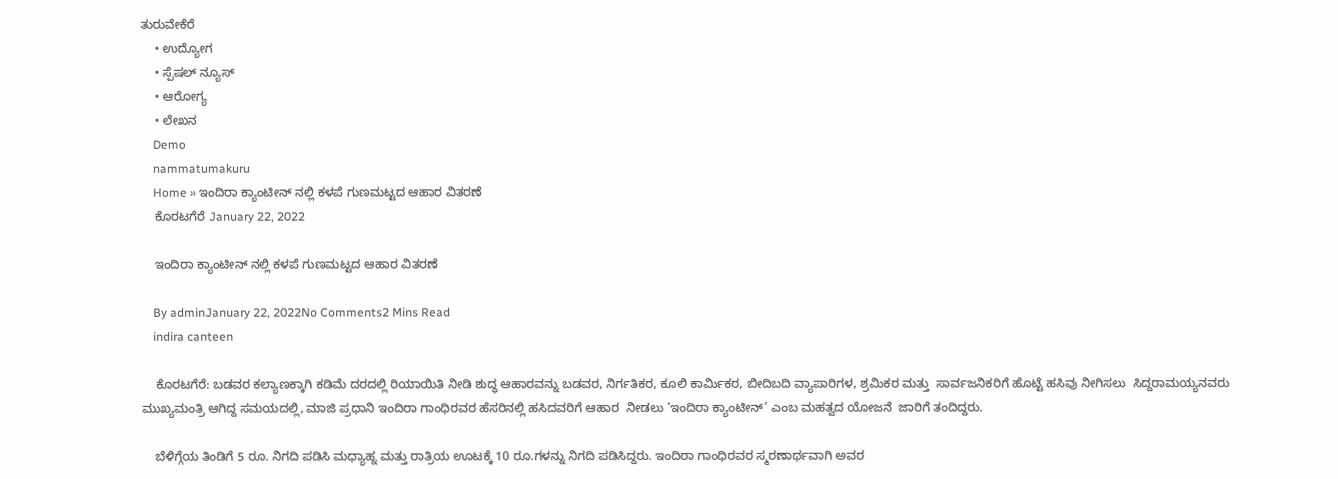ತುರುವೇಕೆರೆ
    • ಉದ್ಯೋಗ
    • ಸ್ಪೆಷಲ್ ನ್ಯೂಸ್
    • ಆರೋಗ್ಯ
    • ಲೇಖನ
    Demo
    nammatumakuru
    Home » ಇಂದಿರಾ ಕ್ಯಾಂಟೀನ್ ನಲ್ಲಿ ಕಳಪೆ ಗುಣಮಟ್ಟದ ಆಹಾರ ವಿತರಣೆ
    ಕೊರಟಗೆರೆ January 22, 2022

    ಇಂದಿರಾ ಕ್ಯಾಂಟೀನ್ ನಲ್ಲಿ ಕಳಪೆ ಗುಣಮಟ್ಟದ ಆಹಾರ ವಿತರಣೆ

    By adminJanuary 22, 2022No Comments2 Mins Read
    indira canteen

    ಕೊರಟಗೆರೆ: ಬಡವರ ಕಲ್ಯಾಣಕ್ಕಾಗಿ ಕಡಿಮೆ ದರದಲ್ಲಿ ರಿಯಾಯಿತಿ ನೀಡಿ ಶುದ್ಧ ಆಹಾರವನ್ನು ಬಡವರ, ನಿರ್ಗತಿಕರ, ಕೂಲಿ ಕಾರ್ಮಿಕರ, ಬೀದಿಬದಿ ವ್ಯಾಪಾರಿಗಳ, ಶ್ರಮಿಕರ ಮತ್ತು  ಸಾರ್ವಜನಿಕರಿಗೆ ಹೊಟ್ಟೆ ಹಸಿವು ನೀಗಿಸಲು  ಸಿದ್ದರಾಮಯ್ಯನವರು ಮುಖ್ಯಮಂತ್ರಿ ಆಗಿದ್ದ ಸಮಯದಲ್ಲಿ, ಮಾಜಿ ಪ್ರಧಾನಿ ಇಂದಿರಾ ಗಾಂಧಿರವರ ಹೆಸರಿನಲ್ಲಿ ಹಸಿದವರಿಗೆ ಆಹಾರ  ನೀಡಲು ‘ಇಂದಿರಾ ಕ್ಯಾಂಟೀನ್’ ಎಂಬ ಮಹತ್ವದ ಯೋಜನೆ  ಜಾರಿಗೆ ತಂದಿದ್ದರು.

    ಬೆಳಿಗ್ಗೆಯ ತಿಂಡಿಗೆ 5 ರೂ. ನಿಗದಿ ಪಡಿಸಿ ಮಧ್ಯಾಹ್ನ ಮತ್ತು ರಾತ್ರಿಯ ಊಟಕ್ಕೆ 10 ರೂ.ಗಳನ್ನು ನಿಗದಿ ಪಡಿಸಿದ್ದರು. ಇಂದಿರಾ ಗಾಂಧಿರವರ ಸ್ಮರಣಾರ್ಥವಾಗಿ ಅವರ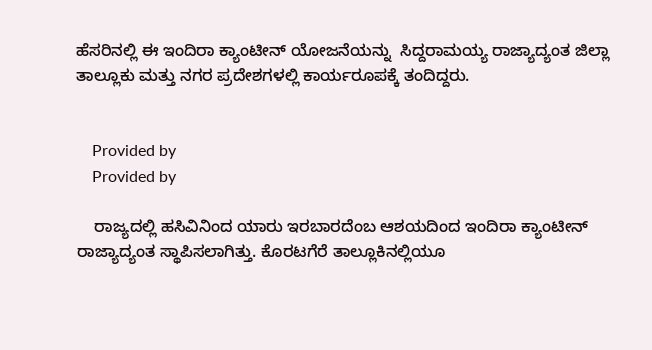ಹೆಸರಿನಲ್ಲಿ ಈ ಇಂದಿರಾ ಕ್ಯಾಂಟೀನ್ ಯೋಜನೆಯನ್ನು  ಸಿದ್ದರಾಮಯ್ಯ ರಾಜ್ಯಾದ್ಯಂತ ಜಿಲ್ಲಾ ತಾಲ್ಲೂಕು ಮತ್ತು ನಗರ ಪ್ರದೇಶಗಳಲ್ಲಿ ಕಾರ್ಯರೂಪಕ್ಕೆ ತಂದಿದ್ದರು.


    Provided by
    Provided by

    ರಾಜ್ಯದಲ್ಲಿ ಹಸಿವಿನಿಂದ ಯಾರು ಇರಬಾರದೆಂಬ ಆಶಯದಿಂದ ಇಂದಿರಾ ಕ್ಯಾಂಟೀನ್ ರಾಜ್ಯಾದ್ಯಂತ ಸ್ಥಾಪಿಸಲಾಗಿತ್ತು. ಕೊರಟಗೆರೆ ತಾಲ್ಲೂಕಿನಲ್ಲಿಯೂ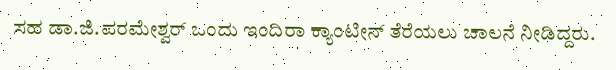ಸಹ ಡಾ.ಜಿ.ಪರಮೇಶ್ವರ್ ಒಂದು ಇಂದಿರಾ ಕ್ಯಾಂಟೀನ್ ತೆರೆಯಲು ಚಾಲನೆ ನೀಡಿದ್ದರು.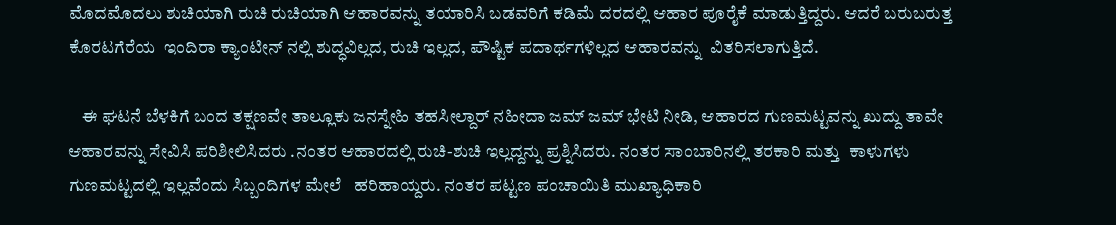ಮೊದಮೊದಲು ಶುಚಿಯಾಗಿ ರುಚಿ ರುಚಿಯಾಗಿ ಆಹಾರವನ್ನು ತಯಾರಿಸಿ ಬಡವರಿಗೆ ಕಡಿಮೆ ದರದಲ್ಲಿ ಆಹಾರ ಪೂರೈಕೆ ಮಾಡುತ್ತಿದ್ದರು. ಆದರೆ ಬರುಬರುತ್ತ ಕೊರಟಗೆರೆಯ  ಇಂದಿರಾ ಕ್ಯಾಂಟೀನ್ ನಲ್ಲಿ ಶುದ್ಧವಿಲ್ಲದ, ರುಚಿ ಇಲ್ಲದ, ಪೌಷ್ಟಿಕ ಪದಾರ್ಥಗಳಿಲ್ಲದ ಆಹಾರವನ್ನು  ವಿತರಿಸಲಾಗುತ್ತಿದೆ.

    ಈ ಘಟನೆ ಬೆಳಕಿಗೆ ಬಂದ ತಕ್ಷಣವೇ ತಾಲ್ಲೂಕು ಜನಸ್ನೇಹಿ ತಹಸೀಲ್ದಾರ್ ನಹೀದಾ ಜಮ್ ಜಮ್ ಭೇಟಿ ನೀಡಿ, ಆಹಾರದ ಗುಣಮಟ್ಟವನ್ನು ಖುದ್ದು ತಾವೇ ಆಹಾರವನ್ನು ಸೇವಿಸಿ ಪರಿಶೀಲಿಸಿದರು .ನಂತರ ಆಹಾರದಲ್ಲಿ ರುಚಿ-ಶುಚಿ ಇಲ್ಲದ್ದನ್ನು ಪ್ರಶ್ನಿಸಿದರು. ನಂತರ ಸಾಂಬಾರಿನಲ್ಲಿ ತರಕಾರಿ ಮತ್ತು  ಕಾಳುಗಳು ಗುಣಮಟ್ಟದಲ್ಲಿ ಇಲ್ಲವೆಂದು ಸಿಬ್ಬಂದಿಗಳ ಮೇಲೆ   ಹರಿಹಾಯ್ದರು. ನಂತರ ಪಟ್ಟಣ ಪಂಚಾಯಿತಿ ಮುಖ್ಯಾಧಿಕಾರಿ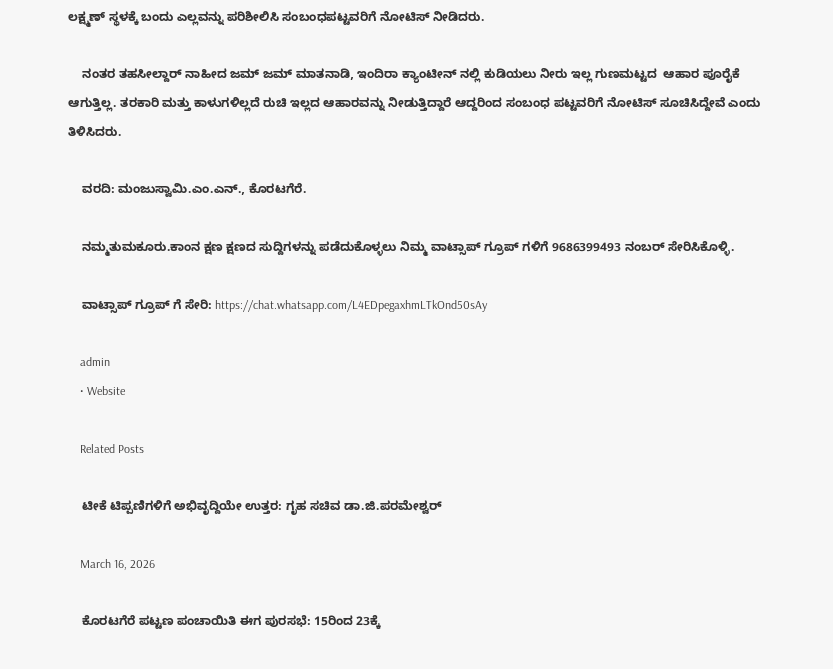ಲಕ್ಷ್ಮಣ್ ಸ್ಥಳಕ್ಕೆ ಬಂದು ಎಲ್ಲವನ್ನು ಪರಿಶೀಲಿಸಿ ಸಂಬಂಧಪಟ್ಟವರಿಗೆ ನೋಟಿಸ್ ನೀಡಿದರು.

    ನಂತರ ತಹಸೀಲ್ದಾರ್ ನಾಹೀದ ಜಮ್ ಜಮ್ ಮಾತನಾಡಿ, ಇಂದಿರಾ ಕ್ಯಾಂಟೀನ್ ನಲ್ಲಿ ಕುಡಿಯಲು ನೀರು ಇಲ್ಲ ಗುಣಮಟ್ಟದ  ಆಹಾರ ಪೂರೈಕೆ ಆಗುತ್ತಿಲ್ಲ. ತರಕಾರಿ ಮತ್ತು ಕಾಳುಗಳಿಲ್ಲದೆ ರುಚಿ ಇಲ್ಲದ ಆಹಾರವನ್ನು ನೀಡುತ್ತಿದ್ದಾರೆ ಆದ್ದರಿಂದ ಸಂಬಂಧ ಪಟ್ಟವರಿಗೆ ನೋಟಿಸ್ ಸೂಚಿಸಿದ್ದೇವೆ ಎಂದು ತಿಳಿಸಿದರು.

    ವರದಿ: ಮಂಜುಸ್ವಾಮಿ.ಎಂ.ಎನ್., ಕೊರಟಗೆರೆ.

    ನಮ್ಮತುಮಕೂರು.ಕಾಂನ ಕ್ಷಣ ಕ್ಷಣದ ಸುದ್ದಿಗಳನ್ನು ಪಡೆದುಕೊಳ್ಳಲು ನಿಮ್ಮ ವಾಟ್ಸಾಪ್ ಗ್ರೂಪ್ ಗಳಿಗೆ 9686399493 ನಂಬರ್ ಸೇರಿಸಿಕೊಳ್ಳಿ.

    ವಾಟ್ಸಾಪ್ ಗ್ರೂಪ್ ಗೆ ಸೇರಿ: https://chat.whatsapp.com/L4EDpegaxhmLTkOnd50sAy

    admin
    • Website

    Related Posts

    ಟೀಕೆ ಟಿಪ್ಪಣಿಗಳಿಗೆ ಅಭಿವೃದ್ದಿಯೇ ಉತ್ತರ: ಗೃಹ ಸಚಿವ ಡಾ.ಜಿ.ಪರಮೇಶ್ವರ್

    March 16, 2026

    ಕೊರಟಗೆರೆ ಪಟ್ಟಣ ಪಂಚಾಯಿತಿ ಈಗ ಪುರಸಭೆ: 15ರಿಂದ 23ಕ್ಕೆ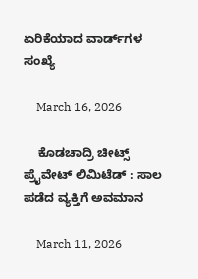ಏರಿಕೆಯಾದ ವಾರ್ಡ್‌ಗಳ ಸಂಖ್ಯೆ

    March 16, 2026

    ಕೊಡಚಾದ್ರಿ ಚೀಟ್ಸ್ ಪ್ರೈವೇಟ್ ಲಿಮಿಟೆಡ್‌ : ಸಾಲ ಪಡೆದ ವ್ಯಕ್ತಿಗೆ ಅವಮಾನ

    March 11, 2026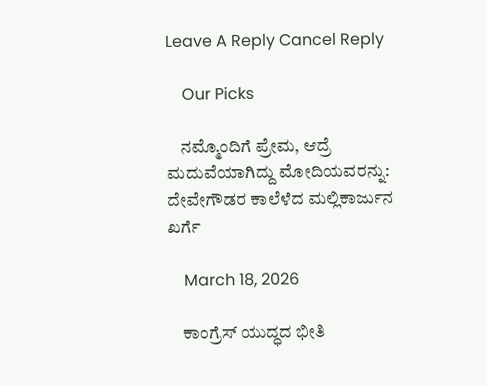Leave A Reply Cancel Reply

    Our Picks

    ನಮ್ಮೊಂದಿಗೆ ಪ್ರೇಮ, ಆದ್ರೆ ಮದುವೆಯಾಗಿದ್ದು ಮೋದಿಯವರನ್ನು: ದೇವೇಗೌಡರ ಕಾಲೆಳೆದ ಮಲ್ಲಿಕಾರ್ಜುನ ಖರ್ಗೆ

    March 18, 2026

    ಕಾಂಗ್ರೆಸ್ ಯುದ್ಧದ ಭೀತಿ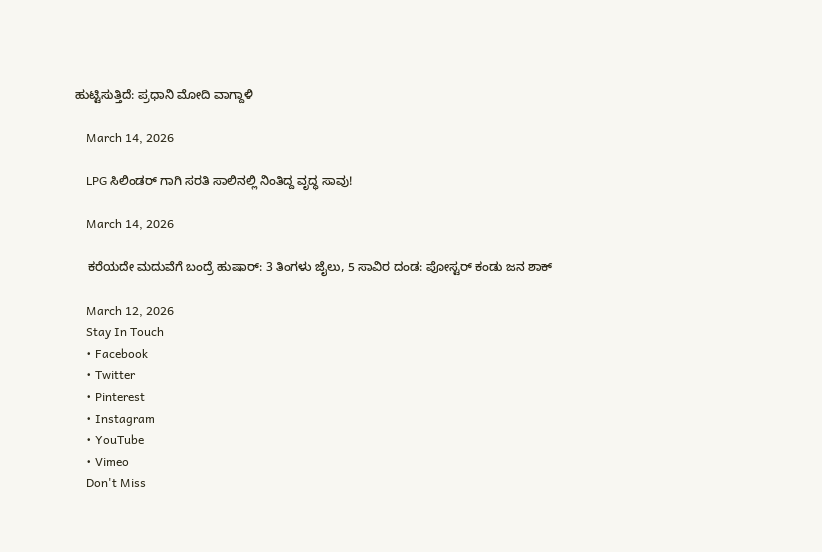ಹುಟ್ಟಿಸುತ್ತಿದೆ: ಪ್ರಧಾನಿ ಮೋದಿ ವಾಗ್ದಾಳಿ

    March 14, 2026

    LPG ಸಿಲಿಂಡರ್‌ ಗಾಗಿ ಸರತಿ ಸಾಲಿನಲ್ಲಿ ನಿಂತಿದ್ದ ವೃದ್ಧ ಸಾವು!

    March 14, 2026

    ಕರೆಯದೇ ಮದುವೆಗೆ ಬಂದ್ರೆ ಹುಷಾರ್: 3 ತಿಂಗಳು ಜೈಲು, 5 ಸಾವಿರ ದಂಡ: ಪೋಸ್ಟರ್ ಕಂಡು ಜನ ಶಾಕ್

    March 12, 2026
    Stay In Touch
    • Facebook
    • Twitter
    • Pinterest
    • Instagram
    • YouTube
    • Vimeo
    Don't Miss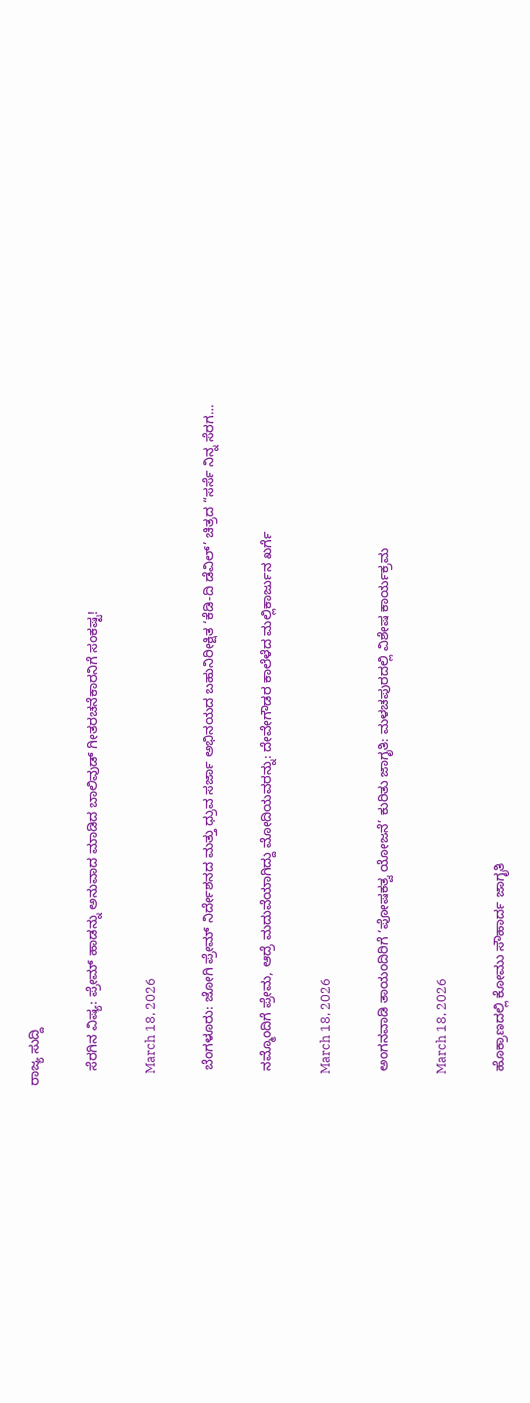ರಾಜ್ಯ ಸುದ್ದಿ

    ಸೆರಗಿನ ವಿಷ್ಯ: ಪ್ರೇಮ್ ಹಾಡನ್ನು ಅನುವಾದ ಮಾಡಿದ ಬಾಲಿವುಡ್ ಗೀತರಚನೆಕಾರನಿಗೆ ಸಂಕಷ್ಟ!

    March 18, 2026

    ಬೆಂಗಳೂರು: ಜೋಗಿ ಪ್ರೇಮ್ ನಿರ್ದೇಶನದ ಮತ್ತು ಧ್ರುವ ಸರ್ಜಾ ಅಭಿನಯದ ಬಹುನಿರೀಕ್ಷಿತ ‘ಕೆಡಿ-ದಿ ಡೆವಿಲ್’ ಚಿತ್ರದ “ಸರ್ಸೆ ನಿನ್ನ ಸೆರಗ…

    ನಮ್ಮೊಂದಿಗೆ ಪ್ರೇಮ, ಆದ್ರೆ ಮದುವೆಯಾಗಿದ್ದು ಮೋದಿಯವರನ್ನು: ದೇವೇಗೌಡರ ಕಾಲೆಳೆದ ಮಲ್ಲಿಕಾರ್ಜುನ ಖರ್ಗೆ

    March 18, 2026

    ಅಂಗನವಾಡಿ ತಾಯಂದಿರಿಗೆ ‘ಪೋಷಕತ್ವ ಯೋಜನೆ’ ಕುರಿತು ಜಾಗೃತಿ: ಮಳಚಪುರದಲ್ಲಿ ವಿಶೇಷ ಕಾರ್ಯಕ್ರಮ

    March 18, 2026

    ಹೊಕ್ರಾಣದಲ್ಲಿ ಕೋಮು ಸೌಹಾರ್ದ ಜಾಗೃತಿ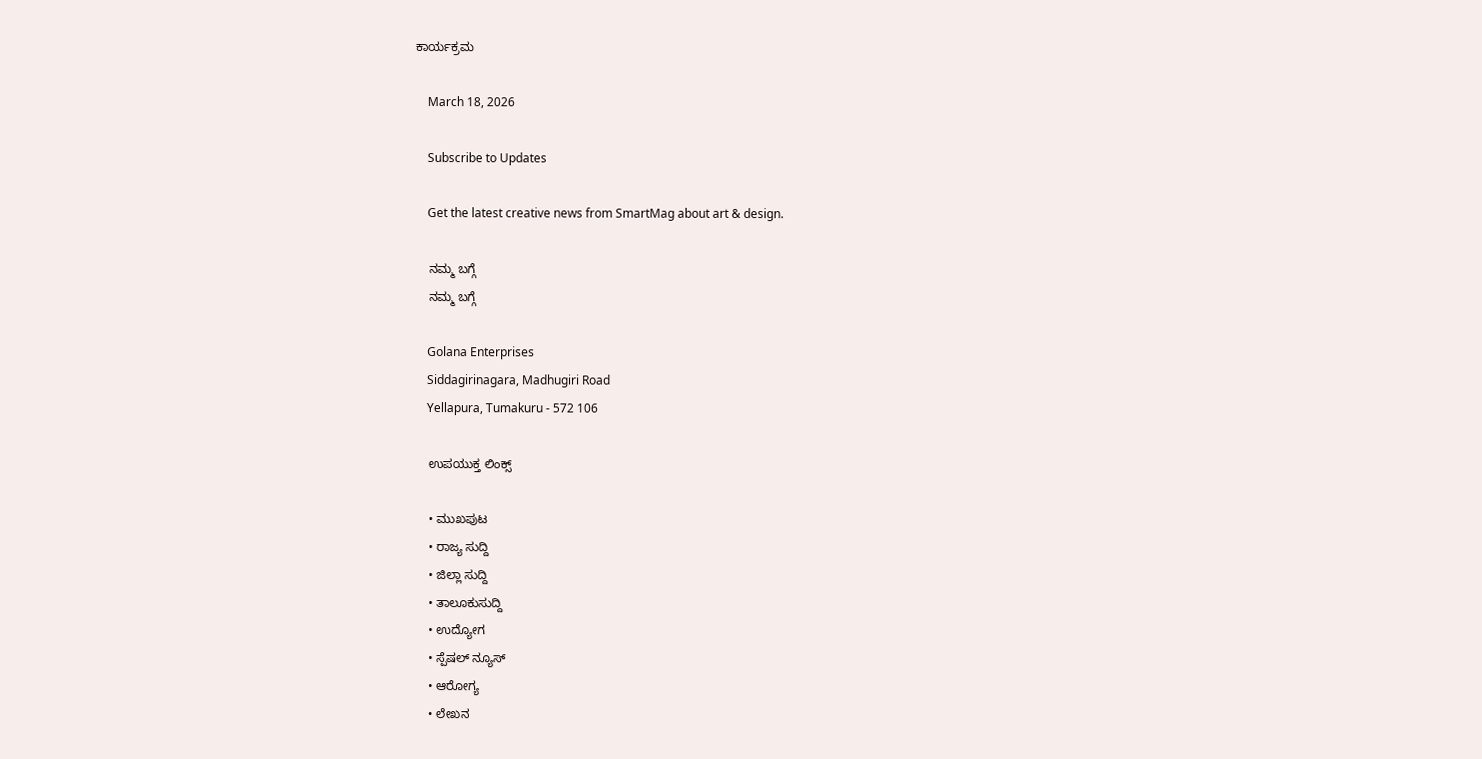ಕಾರ್ಯಕ್ರಮ

    March 18, 2026

    Subscribe to Updates

    Get the latest creative news from SmartMag about art & design.

    ನಮ್ಮ ಬಗ್ಗೆ
    ನಮ್ಮ ಬಗ್ಗೆ

    Golana Enterprises
    Siddagirinagara, Madhugiri Road
    Yellapura, Tumakuru - 572 106

    ಉಪಯುಕ್ತ ಲಿಂಕ್ಸ್

    • ಮುಖಪುಟ
    • ರಾಜ್ಯ ಸುದ್ದಿ
    • ಜಿಲ್ಲಾ ಸುದ್ದಿ
    • ತಾಲೂಕುಸುದ್ದಿ
    • ಉದ್ಯೋಗ
    • ಸ್ಪೆಷಲ್ ನ್ಯೂಸ್
    • ಆರೋಗ್ಯ
    • ಲೇಖನ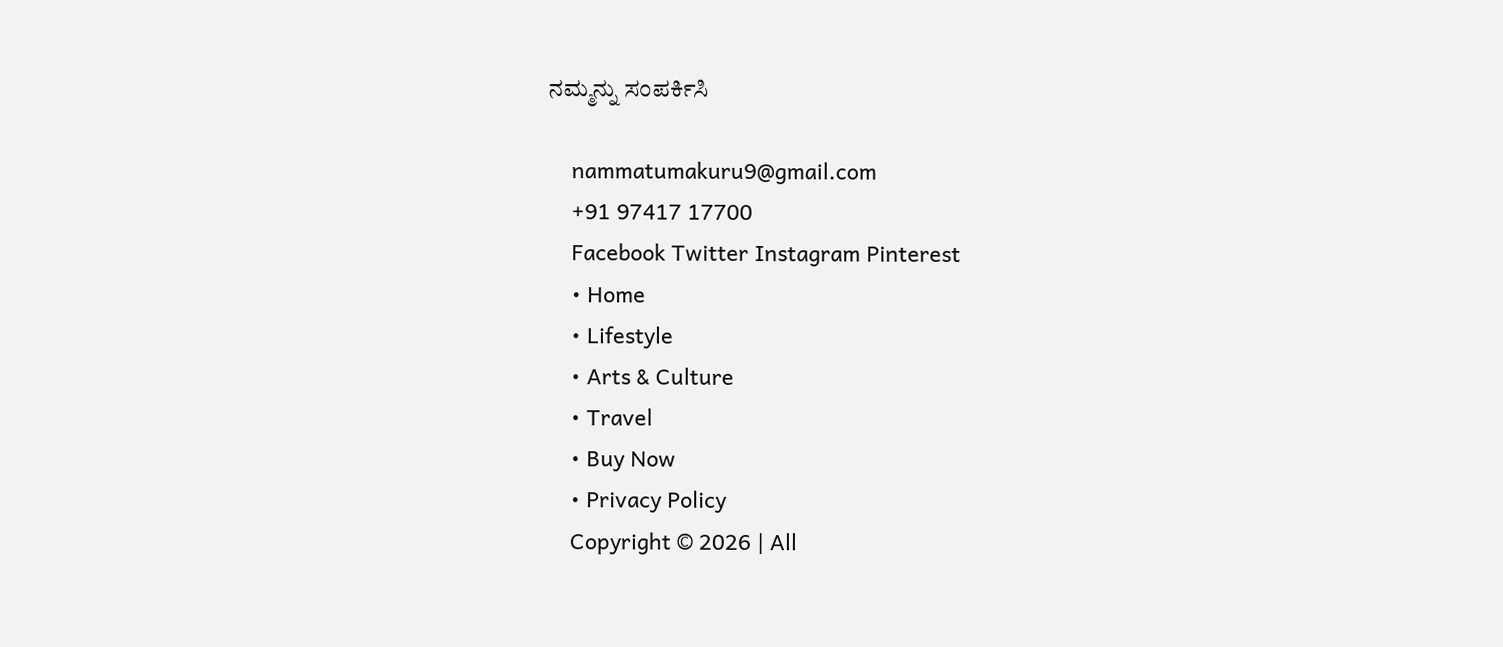ನಮ್ಮನ್ನು ಸಂಪರ್ಕಿಸಿ

    nammatumakuru9@gmail.com
    +91 97417 17700
    Facebook Twitter Instagram Pinterest
    • Home
    • Lifestyle
    • Arts & Culture
    • Travel
    • Buy Now
    • Privacy Policy
    Copyright © 2026 | All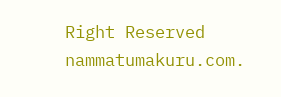Right Reserved nammatumakuru.com.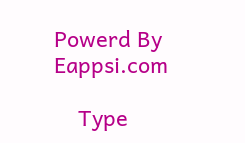Powerd By Eappsi.com

    Type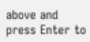above and press Enter to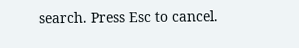search. Press Esc to cancel.